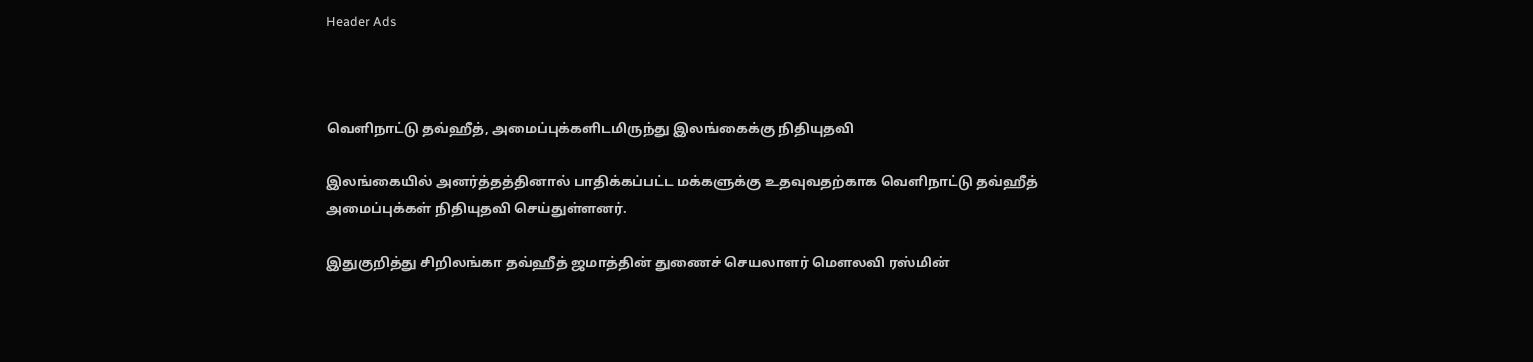Header Ads



வெளிநாட்டு தவ்ஹீத், அமைப்புக்களிடமிருந்து இலங்கைக்கு நிதியுதவி

இலங்கையில் அனர்த்தத்தினால் பாதிக்கப்பட்ட மக்களுக்கு உதவுவதற்காக வெளிநாட்டு தவ்ஹீத் அமைப்புக்கள் நிதியுதவி செய்துள்ளனர்.

இதுகுறித்து சிறிலங்கா தவ்ஹீத் ஜமாத்தின் துணைச் செயலாளர் மௌலவி ரஸ்மின்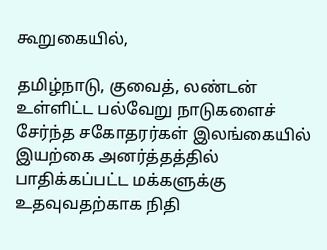கூறுகையில்,

தமிழ்நாடு, குவைத், லண்டன் உள்ளிட்ட பல்வேறு நாடுகளைச் சேர்ந்த சகோதரர்கள் இலங்கையில் இயற்கை அனர்த்தத்தில் பாதிக்கப்பட்ட மக்களுக்கு உதவுவதற்காக நிதி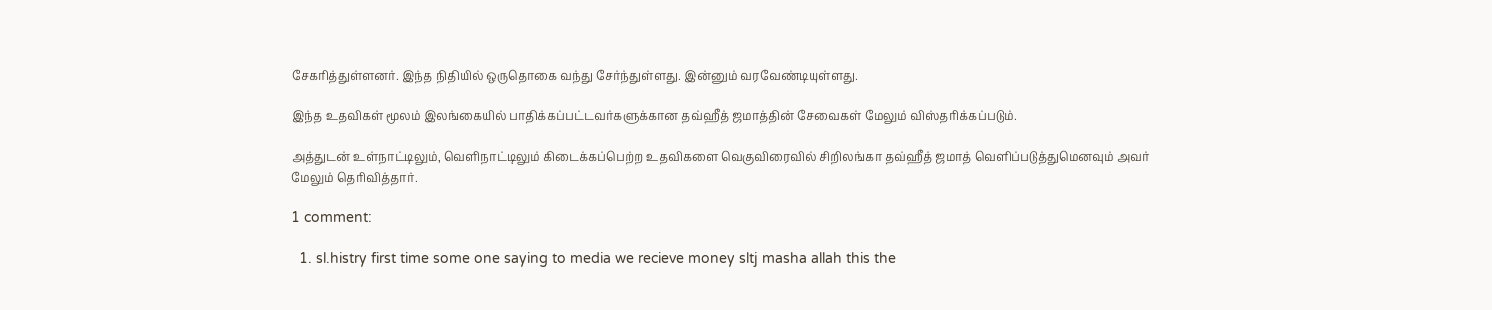சேகரித்துள்ளனர். இந்த நிதியில் ஒருதொகை வந்து சேர்ந்துள்ளது. இன்னும் வரவேண்டியுள்ளது.

இந்த உதவிகள் மூலம் இலங்கையில் பாதிக்கப்பட்டவர்களுக்கான தவ்ஹீத் ஜமாத்தின் சேவைகள் மேலும் விஸ்தரிக்கப்படும்.

அத்துடன் உள்நாட்டிலும், வெளிநாட்டிலும் கிடைக்கப்பெற்ற உதவிகளை வெகுவிரைவில் சிறிலங்கா தவ்ஹீத் ஜமாத் வெளிப்படுத்துமெனவும் அவர் மேலும் தெரிவித்தார்.

1 comment:

  1. sl.histry first time some one saying to media we recieve money sltj masha allah this the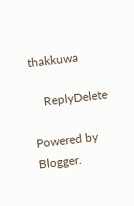thakkuwa

    ReplyDelete

Powered by Blogger.